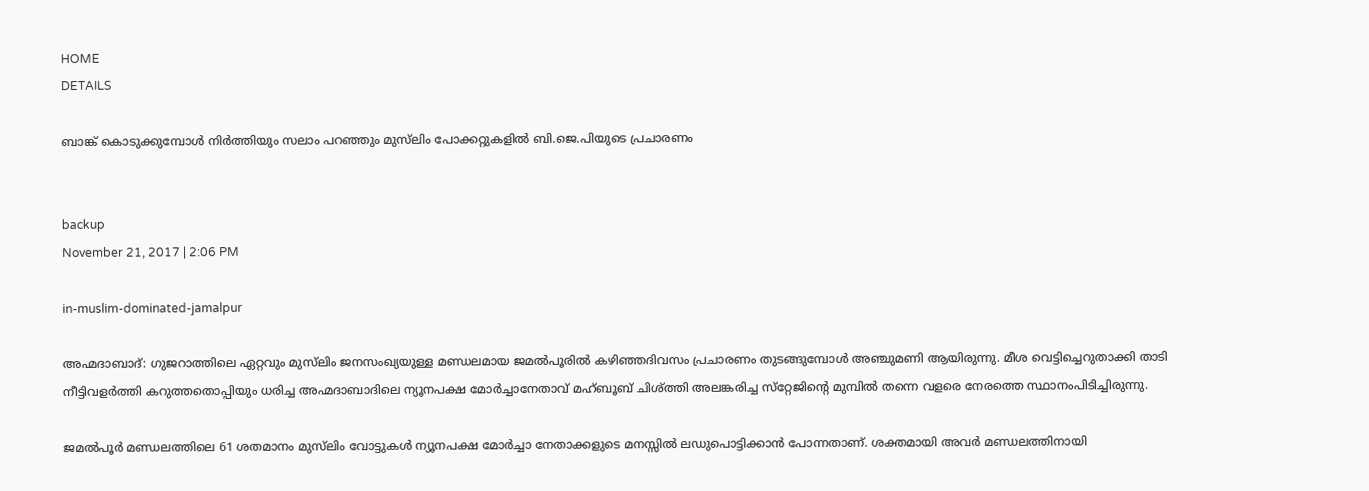HOME
DETAILS

ബാങ്ക് കൊടുക്കുമ്പോള്‍ നിര്‍ത്തിയും സലാം പറഞ്ഞും മുസ്‌ലിം പോക്കറ്റുകളില്‍ ബി.ജെ.പിയുടെ പ്രചാരണം


backup
November 21, 2017 | 2:06 PM

in-muslim-dominated-jamalpur

അഹ്മദാബാദ്: ഗുജറാത്തിലെ ഏറ്റവും മുസ്‌ലിം ജനസംഖ്യയുള്ള മണ്ഡലമായ ജമല്‍പൂരില്‍ കഴിഞ്ഞദിവസം പ്രചാരണം തുടങ്ങുമ്പോള്‍ അഞ്ചുമണി ആയിരുന്നു. മീശ വെട്ടിച്ചെറുതാക്കി താടി നീട്ടിവളര്‍ത്തി കറുത്തതൊപ്പിയും ധരിച്ച അഹ്മദാബാദിലെ ന്യൂനപക്ഷ മോര്‍ച്ചാനേതാവ് മഹ്ബൂബ് ചിശ്ത്തി അലങ്കരിച്ച സ്‌റ്റേജിന്റെ മുമ്പില്‍ തന്നെ വളരെ നേരത്തെ സ്ഥാനംപിടിച്ചിരുന്നു.

ജമല്‍പൂര്‍ മണ്ഡലത്തിലെ 61 ശതമാനം മുസ്‌ലിം വോട്ടുകള്‍ ന്യൂനപക്ഷ മോര്‍ച്ചാ നേതാക്കളുടെ മനസ്സില്‍ ലഡുപൊട്ടിക്കാന്‍ പോന്നതാണ്. ശക്തമായി അവര്‍ മണ്ഡലത്തിനായി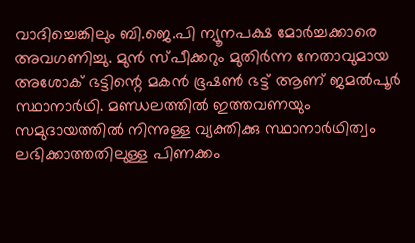വാദിച്ചെങ്കിലും ബി.ജെ.പി ന്യൂനപക്ഷ മോര്‍ച്ചക്കാരെ അവഗണിച്ചു. മുന്‍ സ്പീക്കറും മുതിര്‍ന്ന നേതാവുമായ അശോക് ഭട്ടിന്റെ മകന്‍ ഭൂഷണ്‍ ഭട്ട് ആണ് ജമല്‍പൂര്‍ സ്ഥാനാര്‍ഥി. മണ്ഡലത്തില്‍ ഇത്തവണയും സമുദായത്തില്‍ നിന്നുള്ള വ്യക്തിക്കു സ്ഥാനാര്‍ഥിത്വം ലഭിക്കാത്തതിലുള്ള പിണക്കം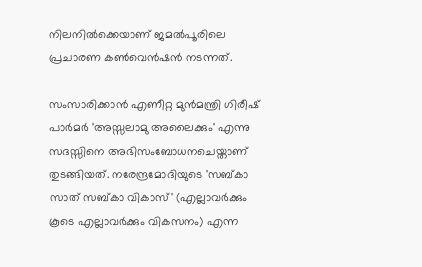നിലനില്‍ക്കെയാണ് ജമല്‍പൂരിലെ പ്രചാരണ കണ്‍വെന്‍ഷന്‍ നടന്നത്.

സംസാരിക്കാന്‍ എണീറ്റ മുന്‍മന്ത്രി ഗിരീഷ് പാര്‍മര്‍ 'അസ്സലാമു അലൈക്കും' എന്നു സദസ്സിനെ അഭിസംബോധനചെയ്താണ് തുടങ്ങിയത്. നരേന്ദ്രമോദിയുടെ 'സബ്കാ സാത് സബ്കാ വികാസ്' (എല്ലാവര്‍ക്കും കൂടെ എല്ലാവര്‍ക്കും വികസനം) എന്ന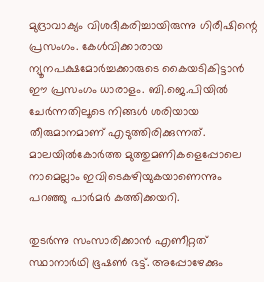മുദ്രാവാക്യം വിശദീകരിച്ചായിരുന്നു ഗിരീഷിന്റെ പ്രസംഗം. കേള്‍വിക്കാരായ ന്യൂനപക്ഷമോര്‍ച്ചക്കാരുടെ കൈയടികിട്ടാന്‍ ഈ പ്രസംഗം ധാരാളം. ബി.ജെ.പിയില്‍ ചേര്‍ന്നതിലൂടെ നിങ്ങള്‍ ശരിയായ തീരുമാനമാണ് എടുത്തിരിക്കുന്നത്. മാലയില്‍കോര്‍ത്ത മുത്തുമണികളെപ്പോലെ നാമെല്ലാം ഇവിടെകഴിയുകയാണെന്നും പറഞ്ഞു പാര്‍മര്‍ കത്തിക്കയറി.

തുടര്‍ന്നു സംസാരിക്കാന്‍ എണീറ്റത് സ്ഥാനാര്‍ഥി ഭൂഷണ്‍ ഭട്ട്. അപ്പോഴേക്കും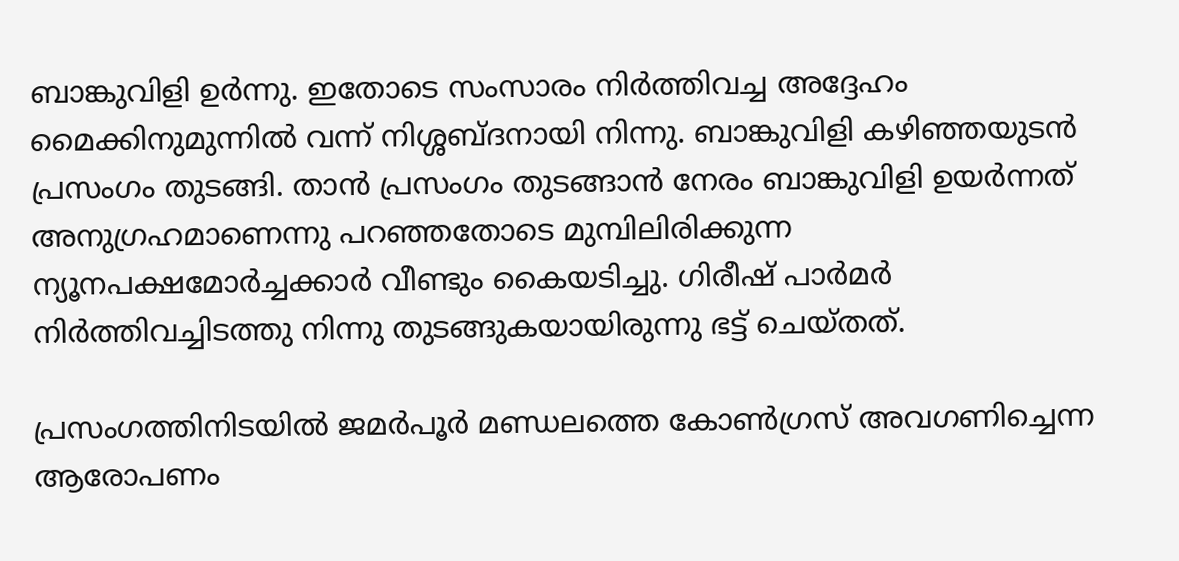ബാങ്കുവിളി ഉര്‍ന്നു. ഇതോടെ സംസാരം നിര്‍ത്തിവച്ച അദ്ദേഹം മൈക്കിനുമുന്നില്‍ വന്ന് നിശ്ശബ്ദനായി നിന്നു. ബാങ്കുവിളി കഴിഞ്ഞയുടന്‍ പ്രസംഗം തുടങ്ങി. താന്‍ പ്രസംഗം തുടങ്ങാന്‍ നേരം ബാങ്കുവിളി ഉയര്‍ന്നത് അനുഗ്രഹമാണെന്നു പറഞ്ഞതോടെ മുമ്പിലിരിക്കുന്ന ന്യൂനപക്ഷമോര്‍ച്ചക്കാര്‍ വീണ്ടും കൈയടിച്ചു. ഗിരീഷ് പാര്‍മര്‍ നിര്‍ത്തിവച്ചിടത്തു നിന്നു തുടങ്ങുകയായിരുന്നു ഭട്ട് ചെയ്തത്.

പ്രസംഗത്തിനിടയില്‍ ജമര്‍പൂര്‍ മണ്ഡലത്തെ കോണ്‍ഗ്രസ് അവഗണിച്ചെന്ന ആരോപണം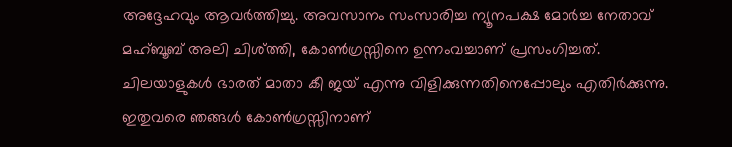അദ്ദേഹവും ആവര്‍ത്തിച്ചു. അവസാനം സംസാരിച്ച ന്യൂനപക്ഷ മോര്‍ച്ച നേതാവ് മഹ്ബൂബ് അലി ചിശ്ത്തി, കോണ്‍ഗ്രസ്സിനെ ഉന്നംവച്ചാണ് പ്രസംഗിച്ചത്. ചിലയാളുകള്‍ ഭാരത് മാതാ കീ ജയ് എന്നു വിളിക്കുന്നതിനെപ്പോലും എതിര്‍ക്കുന്നു. ഇതുവരെ ഞങ്ങള്‍ കോണ്‍ഗ്രസ്സിനാണ്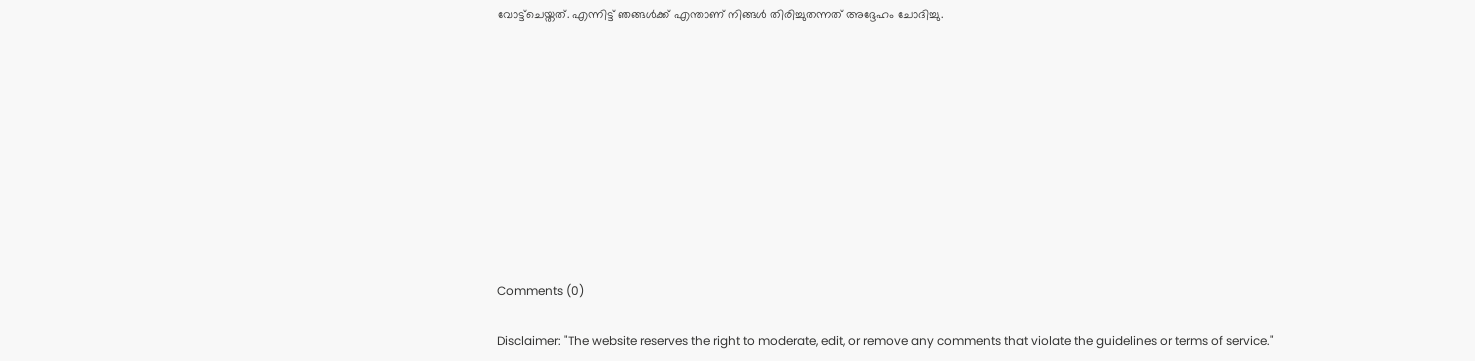വോട്ട്‌ചെയ്തത്. എന്നിട്ട് ഞങ്ങള്‍ക്ക് എന്താണ് നിങ്ങള്‍ തിരിച്ചുതന്നത് അദ്ദേഹം ചോദിച്ചു.










Comments (0)

Disclaimer: "The website reserves the right to moderate, edit, or remove any comments that violate the guidelines or terms of service."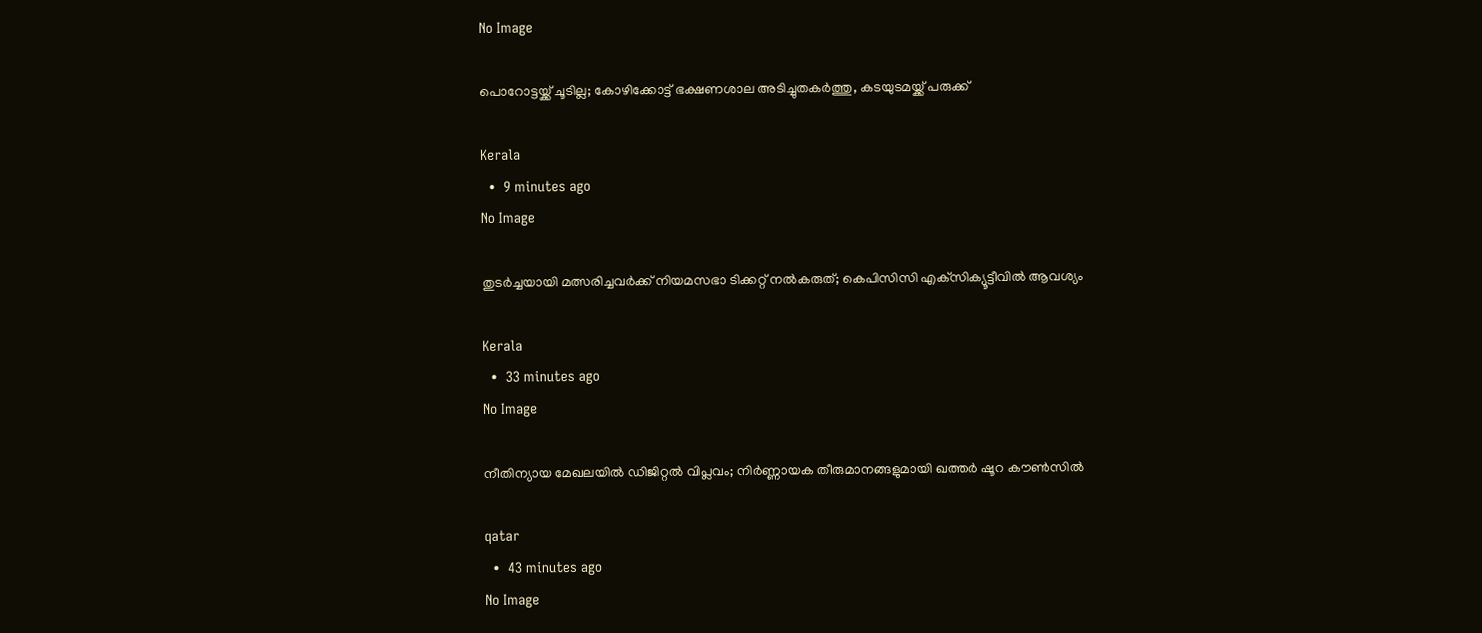No Image

പൊറോട്ടയ്ക്ക് ചൂടില്ല; കോഴിക്കോട്ട് ഭക്ഷണശാല അടിച്ചുതകർത്തു, കടയുടമയ്ക്ക് പരുക്ക്

Kerala
  •  9 minutes ago
No Image

തുടര്‍ച്ചയായി മത്സരിച്ചവര്‍ക്ക് നിയമസഭാ ടിക്കറ്റ് നല്‍കരുത്; കെപിസിസി എക്‌സിക്യൂട്ടീവില്‍ ആവശ്യം

Kerala
  •  33 minutes ago
No Image

നീതിന്യായ മേഖലയിൽ ഡിജിറ്റൽ വിപ്ലവം; നിർണ്ണായക തീരുമാനങ്ങളുമായി ഖത്തർ ഷൂറ കൗൺസിൽ

qatar
  •  43 minutes ago
No Image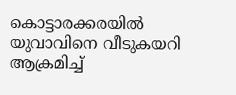കൊട്ടാരക്കരയിൽ യുവാവിനെ വീടുകയറി ആക്രമിച്ച്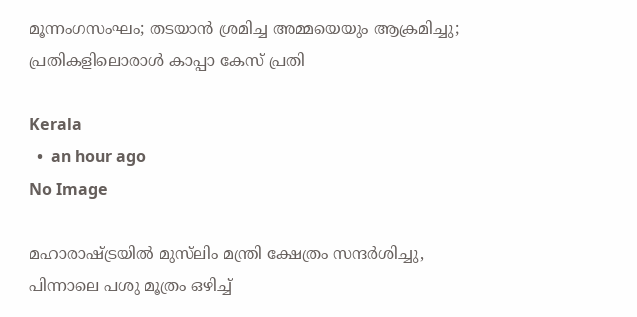മൂന്നംഗസംഘം; തടയാൻ ശ്രമിച്ച അമ്മയെയും ആക്രമിച്ചു; പ്രതികളിലൊരാൾ കാപ്പാ കേസ് പ്രതി

Kerala
  •  an hour ago
No Image

മഹാരാഷ്ട്രയിൽ മുസ്‌ലിം മന്ത്രി ക്ഷേത്രം സന്ദർശിച്ചു, പിന്നാലെ പശു മൂത്രം ഒഴിച്ച്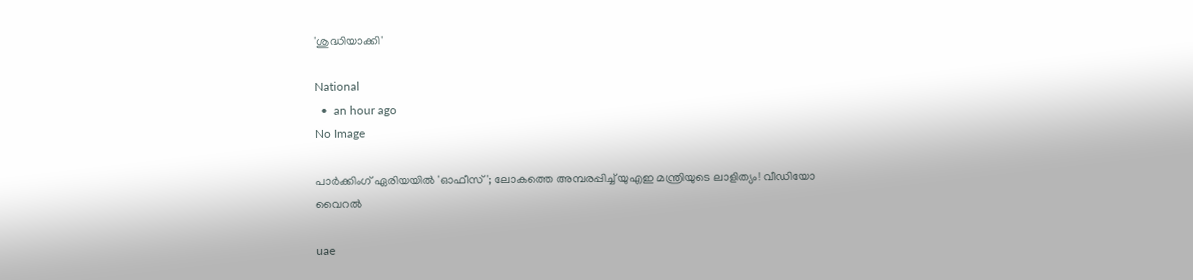'ശുദ്ധിയാക്കി'

National
  •  an hour ago
No Image

പാർക്കിംഗ് ഏരിയയിൽ 'ഓഫീസ്'; ലോകത്തെ അമ്പരപ്പിച്ച് യുഎഇ മന്ത്രിയുടെ ലാളിത്യം! വീഡിയോ വൈറൽ

uae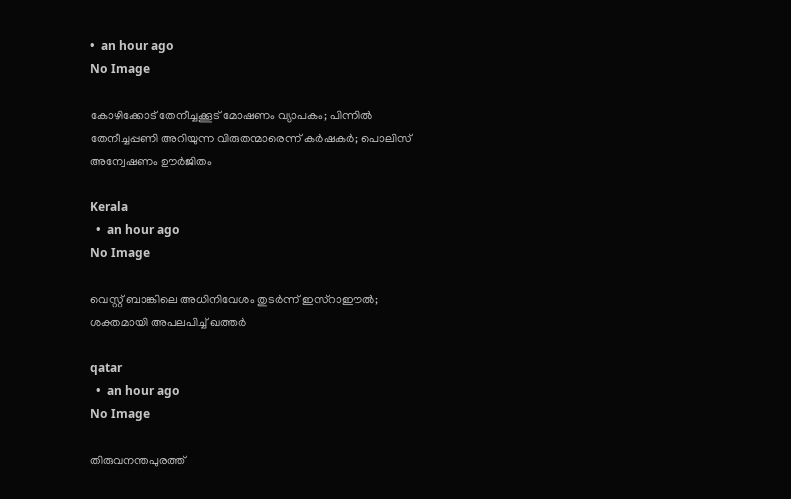•  an hour ago
No Image

കോഴിക്കോട് തേനീച്ചക്കൂട് മോഷണം വ്യാപകം; പിന്നിൽ തേനീച്ചപ്പണി അറിയുന്ന വിരുതന്മാരെന്ന് കർഷകർ; പൊലിസ് അന്വേഷണം ഊർജിതം

Kerala
  •  an hour ago
No Image

വെസ്റ്റ് ബാങ്കിലെ അധിനിവേശം തുടർന്ന് ഇസ്റാഈൽ; ശക്തമായി അപലപിച്ച് ഖത്തർ

qatar
  •  an hour ago
No Image

തിരുവനന്തപുരത്ത്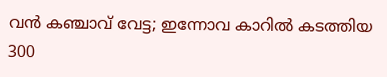വന്‍ കഞ്ചാവ് വേട്ട; ഇന്നോവ കാറില്‍ കടത്തിയ 300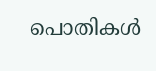പൊതികള്‍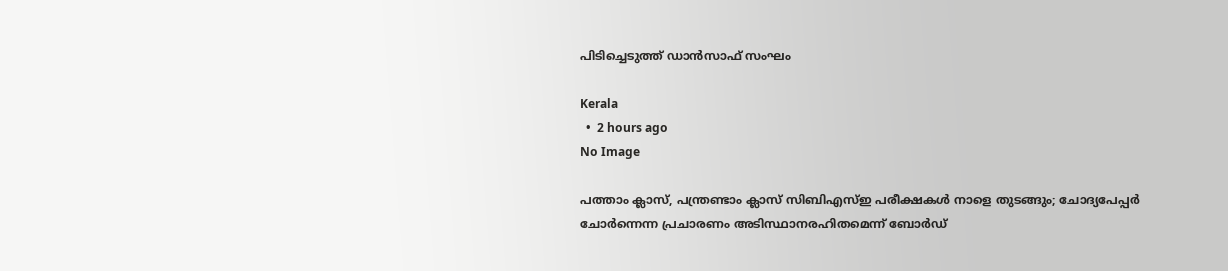പിടിച്ചെടുത്ത് ഡാന്‍സാഫ് സംഘം

Kerala
  •  2 hours ago
No Image

പത്താം ക്ലാസ്, പന്ത്രണ്ടാം ക്ലാസ് സിബിഎസ്ഇ പരീക്ഷകൾ നാളെ തുടങ്ങും; ചോദ്യപേപ്പർ ചോർന്നെന്ന പ്രചാരണം അടിസ്ഥാനരഹിതമെന്ന് ബോർഡ്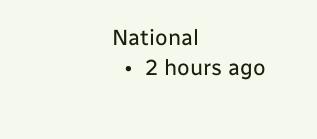National
  •  2 hours ago